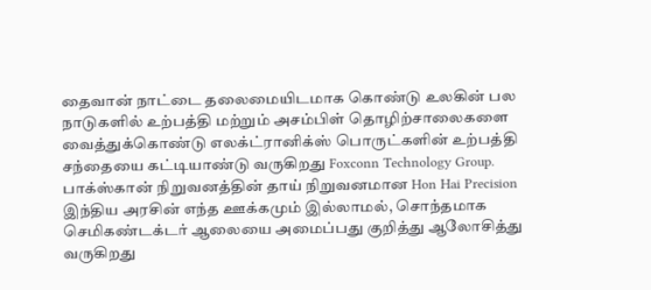தைவான் நாட்டை தலைமையிடமாக கொண்டு உலகின் பல நாடுகளில் உற்பத்தி மற்றும் அசம்பிள் தொழிற்சாலைகளை வைத்துக்கொண்டு எலக்ட்ரானிக்ஸ் பொருட்களின் உற்பத்தி சந்தையை கட்டியாண்டு வருகிறது Foxconn Technology Group.
பாக்ஸ்கான் நிறுவனத்தின் தாய் நிறுவனமான Hon Hai Precision இந்திய அரசின் எந்த ஊக்கமும் இல்லாமல், சொந்தமாக செமிகண்டக்டர் ஆலையை அமைப்பது குறித்து ஆலோசித்து வருகிறது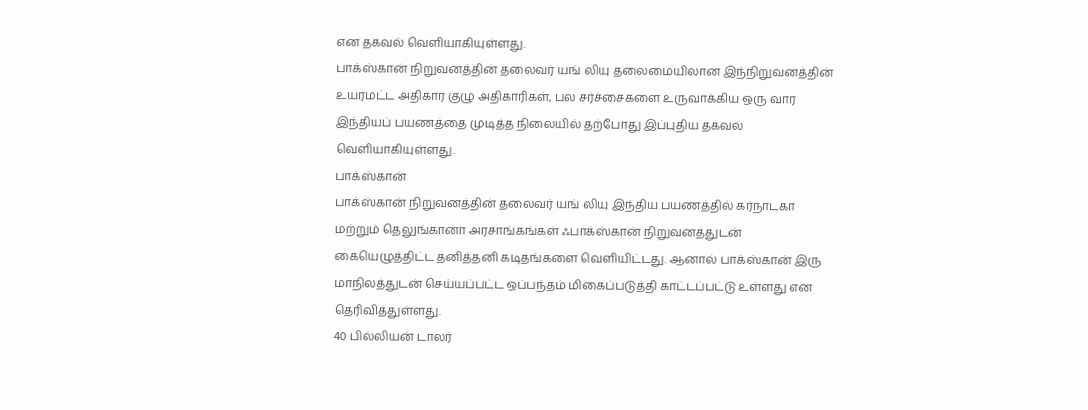என தகவல் வெளியாகியுள்ளது.
பாக்ஸ்கான் நிறுவனத்தின் தலைவர் யங் லியு தலைமையிலான இந்நிறுவனத்தின் உயர்மட்ட அதிகார குழு அதிகாரிகள், பல சர்ச்சைகளை உருவாக்கிய ஒரு வார இந்தியப் பயணத்தை முடித்த நிலையில் தற்போது இப்புதிய தகவல் வெளியாகியுள்ளது.
பாக்ஸ்கான்
பாக்ஸ்கான் நிறுவனத்தின் தலைவர் யங் லியு இந்திய பயணத்தில் கர்நாடகா மற்றும் தெலுங்கானா அரசாங்கங்கள் ஃபாக்ஸ்கான் நிறுவனத்துடன் கையெழுத்திட்ட தனித்தனி கடிதங்களை வெளியிட்டது. ஆனால் பாக்ஸ்கான் இரு மாநிலத்துடன் செய்யப்பட்ட ஒப்பந்தம் மிகைப்படுத்தி காட்டப்பட்டு உள்ளது என தெரிவித்துள்ளது.
40 பில்லியன் டாலர்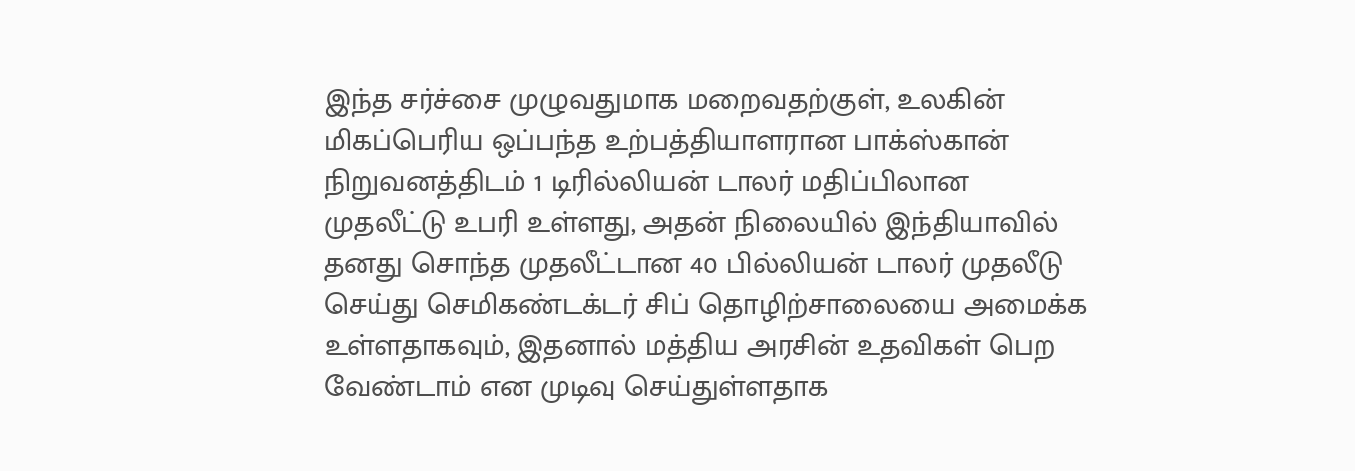இந்த சர்ச்சை முழுவதுமாக மறைவதற்குள், உலகின் மிகப்பெரிய ஒப்பந்த உற்பத்தியாளரான பாக்ஸ்கான் நிறுவனத்திடம் 1 டிரில்லியன் டாலர் மதிப்பிலான முதலீட்டு உபரி உள்ளது, அதன் நிலையில் இந்தியாவில் தனது சொந்த முதலீட்டான 40 பில்லியன் டாலர் முதலீடு செய்து செமிகண்டக்டர் சிப் தொழிற்சாலையை அமைக்க உள்ளதாகவும், இதனால் மத்திய அரசின் உதவிகள் பெற வேண்டாம் என முடிவு செய்துள்ளதாக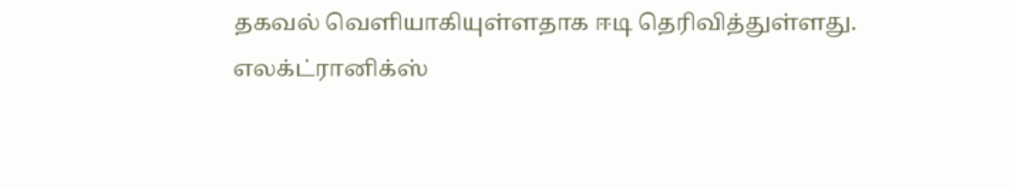தகவல் வெளியாகியுள்ளதாக ஈடி தெரிவித்துள்ளது.
எலக்ட்ரானிக்ஸ்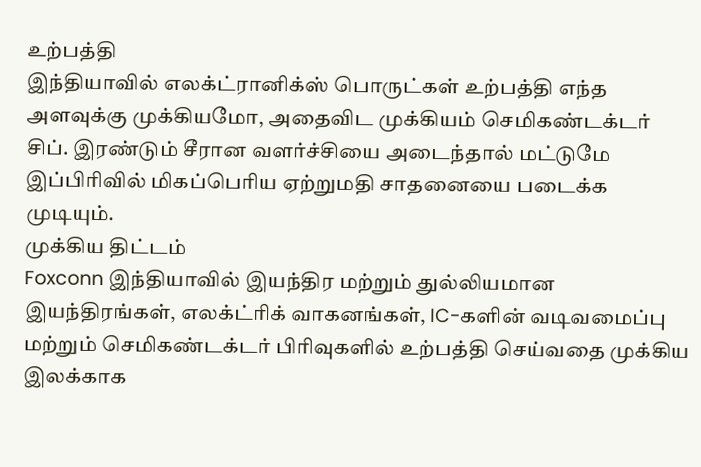உற்பத்தி
இந்தியாவில் எலக்ட்ரானிக்ஸ் பொருட்கள் உற்பத்தி எந்த அளவுக்கு முக்கியமோ, அதைவிட முக்கியம் செமிகண்டக்டர் சிப். இரண்டும் சீரான வளர்ச்சியை அடைந்தால் மட்டுமே இப்பிரிவில் மிகப்பெரிய ஏற்றுமதி சாதனையை படைக்க முடியும்.
முக்கிய திட்டம்
Foxconn இந்தியாவில் இயந்திர மற்றும் துல்லியமான இயந்திரங்கள், எலக்ட்ரிக் வாகனங்கள், IC-களின் வடிவமைப்பு மற்றும் செமிகண்டக்டர் பிரிவுகளில் உற்பத்தி செய்வதை முக்கிய இலக்காக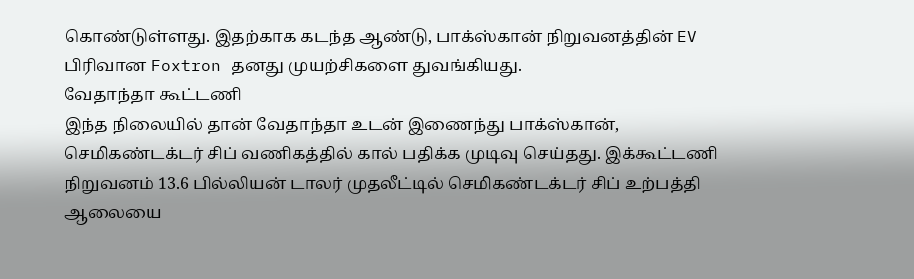கொண்டுள்ளது. இதற்காக கடந்த ஆண்டு, பாக்ஸ்கான் நிறுவனத்தின் EV பிரிவான Foxtron தனது முயற்சிகளை துவங்கியது.
வேதாந்தா கூட்டணி
இந்த நிலையில் தான் வேதாந்தா உடன் இணைந்து பாக்ஸ்கான், செமிகண்டக்டர் சிப் வணிகத்தில் கால் பதிக்க முடிவு செய்தது. இக்கூட்டணி நிறுவனம் 13.6 பில்லியன் டாலர் முதலீட்டில் செமிகண்டக்டர் சிப் உற்பத்தி ஆலையை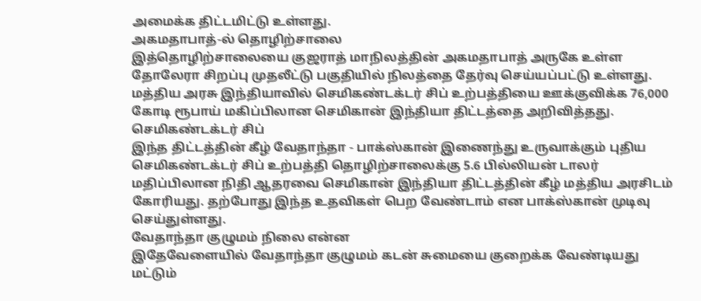அமைக்க திட்டமிட்டு உள்ளது.
அகமதாபாத்-ல் தொழிற்சாலை
இத்தொழிற்சாலையை குஜராத் மாநிலத்தின் அகமதாபாத் அருகே உள்ள தோலேரா சிறப்பு முதலீட்டு பகுதியில் நிலத்தை தேர்வு செய்யப்பட்டு உள்ளது. மத்திய அரசு இந்தியாவில் செமிகண்டக்டர் சிப் உற்பத்தியை ஊக்குவிக்க 76,000 கோடி ரூபாய் மகிப்பிலான செமிகான் இந்தியா திட்டத்தை அறிவித்தது.
செமிகண்டக்டர் சிப்
இந்த திட்டத்தின் கீழ் வேதாந்தா - பாக்ஸ்கான் இணைந்து உருவாக்கும் புதிய செமிகண்டக்டர் சிப் உற்பத்தி தொழிற்சாலைக்கு 5.6 பில்லியன் டாலர் மதிப்பிலான நிதி ஆதரவை செமிகான் இந்தியா திட்டத்தின் கீழ் மத்திய அரசிடம் கோரியது. தற்போது இந்த உதவிகள் பெற வேண்டாம் என பாக்ஸ்கான் முடிவு செய்துள்ளது.
வேதாந்தா குழுமம் நிலை என்ன
இதேவேளையில் வேதாந்தா குழுமம் கடன் சுமையை குறைக்க வேண்டியது மட்டும்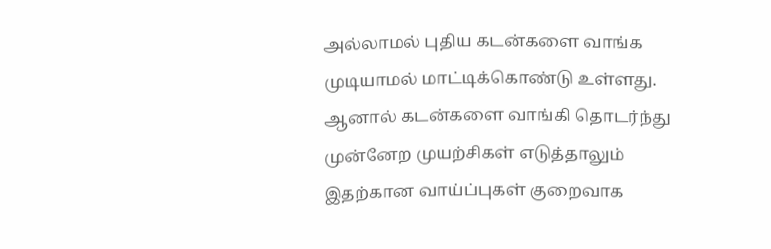அல்லாமல் புதிய கடன்களை வாங்க முடியாமல் மாட்டிக்கொண்டு உள்ளது. ஆனால் கடன்களை வாங்கி தொடர்ந்து முன்னேற முயற்சிகள் எடுத்தாலும் இதற்கான வாய்ப்புகள் குறைவாக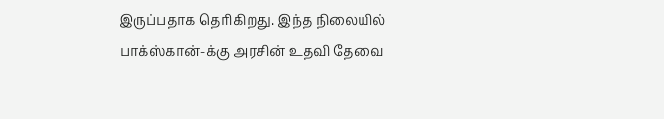இருப்பதாக தெரிகிறது. இந்த நிலையில் பாக்ஸ்கான்-க்கு அரசின் உதவி தேவை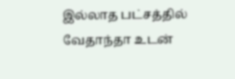இல்லாத பட்சத்தில் வேதாந்தா உடன்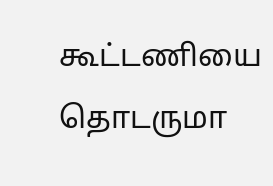கூட்டணியை தொடருமா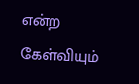என்ற கேள்வியும்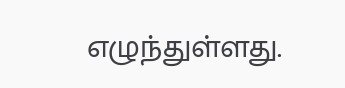எழுந்துள்ளது.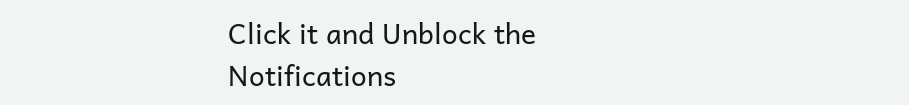Click it and Unblock the Notifications